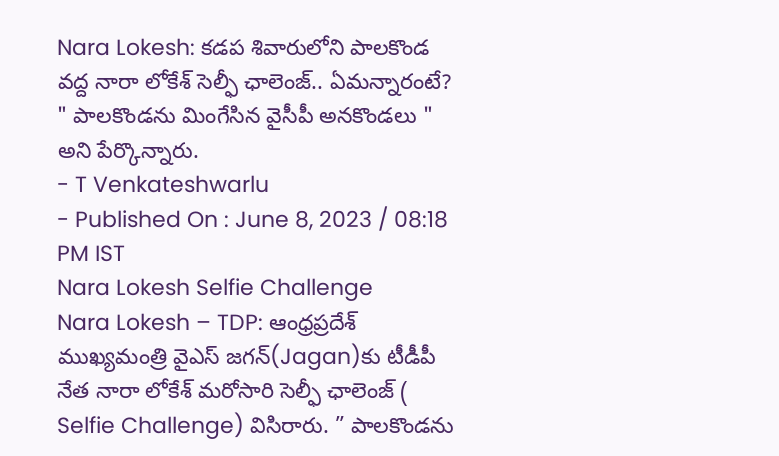Nara Lokesh: కడప శివారులోని పాలకొండ వద్ద నారా లోకేశ్ సెల్ఫీ ఛాలెంజ్.. ఏమన్నారంటే?
" పాలకొండను మింగేసిన వైసీపీ అనకొండలు " అని పేర్కొన్నారు.
- T Venkateshwarlu
- Published On : June 8, 2023 / 08:18 PM IST
Nara Lokesh Selfie Challenge
Nara Lokesh – TDP: ఆంధ్రప్రదేశ్ ముఖ్యమంత్రి వైఎస్ జగన్(Jagan)కు టీడీపీ నేత నారా లోకేశ్ మరోసారి సెల్ఫీ ఛాలెంజ్ ( Selfie Challenge) విసిరారు. ” పాలకొండను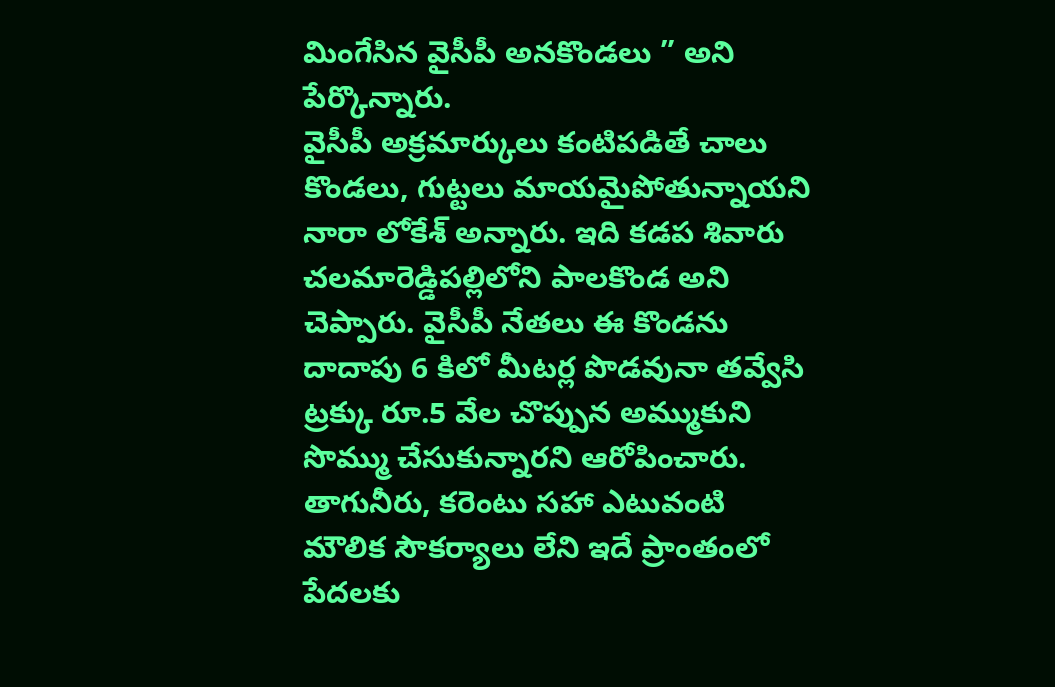మింగేసిన వైసీపీ అనకొండలు ” అని పేర్కొన్నారు.
వైసీపీ అక్రమార్కులు కంటిపడితే చాలు కొండలు, గుట్టలు మాయమైపోతున్నాయని నారా లోకేశ్ అన్నారు. ఇది కడప శివారు చలమారెడ్డిపల్లిలోని పాలకొండ అని చెప్పారు. వైసీపీ నేతలు ఈ కొండను దాదాపు 6 కిలో మీటర్ల పొడవునా తవ్వేసి ట్రక్కు రూ.5 వేల చొప్పున అమ్ముకుని సొమ్ము చేసుకున్నారని ఆరోపించారు.
తాగునీరు, కరెంటు సహా ఎటువంటి మౌలిక సౌకర్యాలు లేని ఇదే ప్రాంతంలో పేదలకు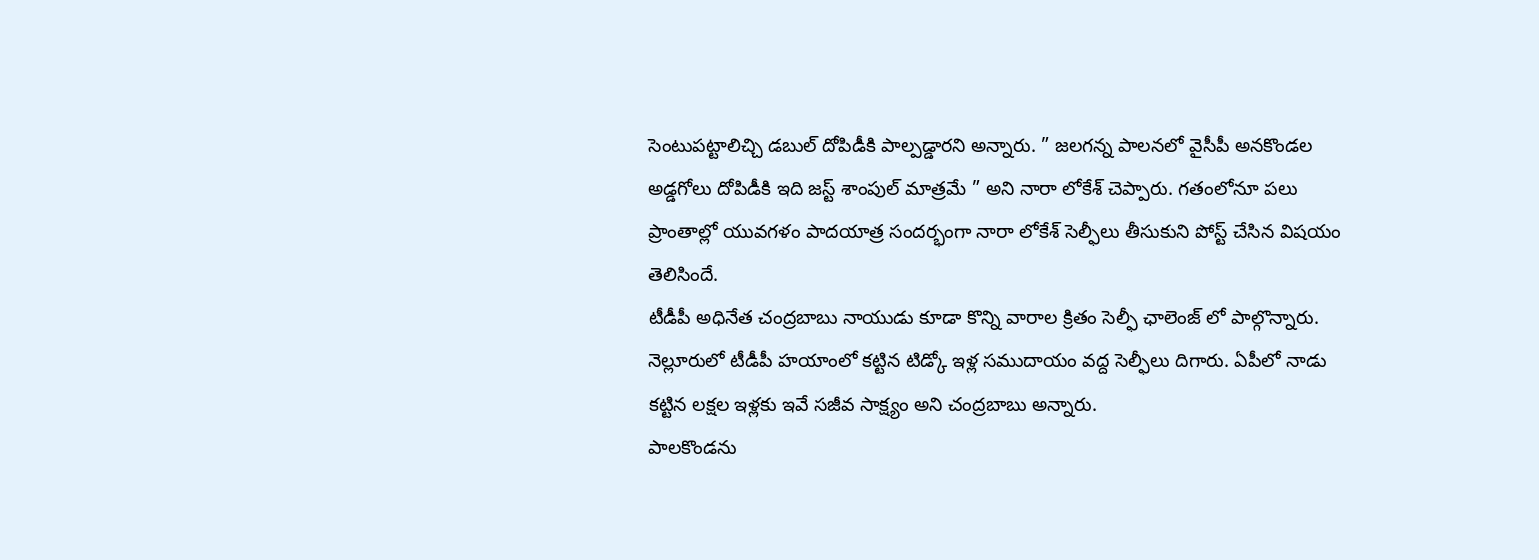సెంటుపట్టాలిచ్చి డబుల్ దోపిడీకి పాల్పడ్డారని అన్నారు. ” జలగన్న పాలనలో వైసీపీ అనకొండల అడ్డగోలు దోపిడీకి ఇది జస్ట్ శాంపుల్ మాత్రమే ” అని నారా లోకేశ్ చెప్పారు. గతంలోనూ పలు ప్రాంతాల్లో యువగళం పాదయాత్ర సందర్భంగా నారా లోకేశ్ సెల్ఫీలు తీసుకుని పోస్ట్ చేసిన విషయం తెలిసిందే.
టీడీపీ అధినేత చంద్రబాబు నాయుడు కూడా కొన్ని వారాల క్రితం సెల్ఫీ ఛాలెంజ్ లో పాల్గొన్నారు. నెల్లూరులో టీడీపీ హయాంలో కట్టిన టిడ్కో ఇళ్ల సముదాయం వద్ద సెల్ఫీలు దిగారు. ఏపీలో నాడు కట్టిన లక్షల ఇళ్లకు ఇవే సజీవ సాక్ష్యం అని చంద్రబాబు అన్నారు.
పాలకొండను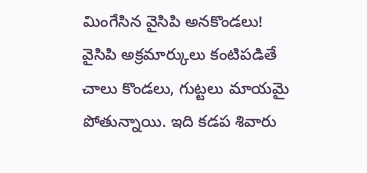మింగేసిన వైసిపి అనకొండలు!
వైసిపి అక్రమార్కులు కంటిపడితే చాలు కొండలు, గుట్టలు మాయమై పోతున్నాయి. ఇది కడప శివారు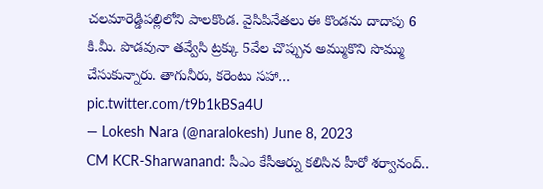చలమారెడ్డిపల్లిలోని పాలకొండ. వైసిపినేతలు ఈ కొండను దాదాపు 6 కి.మీ. పొడవునా తవ్వేసి ట్రక్కు 5వేల చొప్పున అమ్ముకొని సొమ్ము చేసుకున్నారు. తాగునీరు, కరెంటు సహా… pic.twitter.com/t9b1kBSa4U
— Lokesh Nara (@naralokesh) June 8, 2023
CM KCR-Sharwanand: సీఎం కేసీఆర్ను కలిసిన హీరో శర్వానంద్..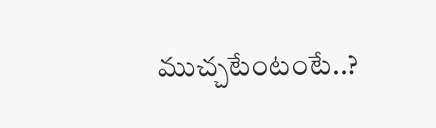ముచ్చటేంటంటే..?